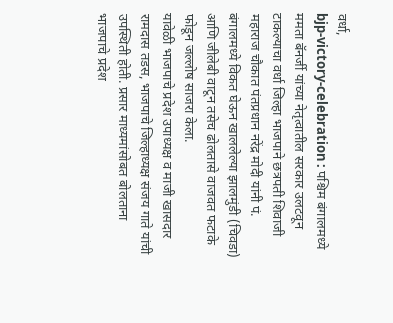वर्धा,
bjp-victory-celebration : पश्चिम बंगालमध्ये ममता बॅनर्जी यांच्या नेतृत्वातील सरकार उलटवून टाकल्याचा वर्धा जिल्हा भाजपाने छत्रपती शिवाजी महाराज चौकात पंतप्रधान नरेंद्र मोदी यांनी पं. बंगालमध्ये विकत घेऊन खाललेल्या झालमुंडी (चिवडा) आणि जीलेबी वाटून तसेच ढोलतासे वाजवत फटाके फोडून जल्लोष साजरा केला.
यावेळी भाजपाचे प्रदेश उपाध्यक्ष व माजी खासदार रामदास तडस, भाजपाचे जिल्हाध्यक्ष संजय गाते यांची उपस्थिती होती. प्रसार माध्यमांसोबत बोलताना भाजपाचे प्रदेश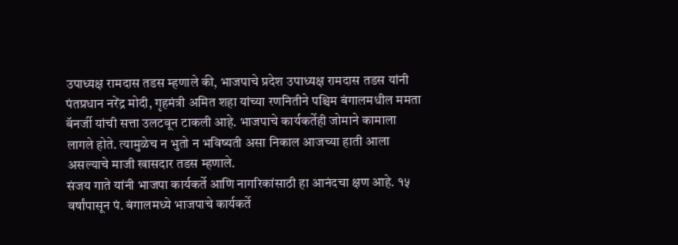उपाध्यक्ष रामदास तडस म्हणाले की, भाजपाचे प्रदेश उपाध्यक्ष रामदास तडस यांनी पंतप्रधान नरेंद्र मोदी, गृहमंत्री अमित शहा यांच्या रणनितीने पश्चिम बंगालमधील ममता बॅनर्जी यांची सत्ता उलटवून टाकली आहे. भाजपाचे कार्यकर्तेही जोमाने कामाला लागले होते. त्यामुळेच न भुतो न भविष्यती असा निकाल आजच्या हाती आला असल्याचे माजी खासदार तडस म्हणाले.
संजय गाते यांनी भाजपा कार्यकर्ते आणि नागरिकांसाठी हा आनंदचा क्षण आहे. १५ वर्षांपासून पं. बंगालमध्ये भाजपाचे कार्यकर्ते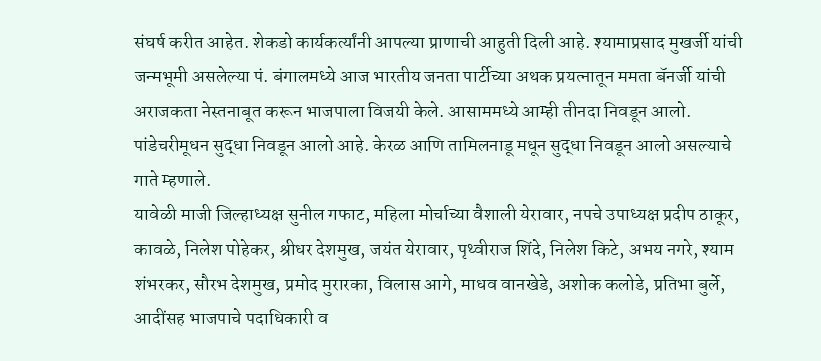संघर्ष करीत आहेत. शेकडो कार्यकर्त्यांनी आपल्या प्राणाची आहुती दिली आहे. श्यामाप्रसाद मुखर्जी यांची जन्मभूमी असलेल्या पं. बंगालमध्ये आज भारतीय जनता पार्टीच्या अथक प्रयत्नातून ममता बॅनर्जी यांची अराजकता नेस्तनाबूत करून भाजपाला विजयी केले. आसाममध्ये आम्ही तीनदा निवडून आलो. पांडेचरीमूधन सुद्धा निवडून आलो आहे. केरळ आणि तामिलनाडू मधून सुद्धा निवडून आलो असल्याचे गाते म्हणाले.
यावेळी माजी जिल्हाध्यक्ष सुनील गफाट, महिला मोर्चाच्या वैशाली येरावार, नपचे उपाध्यक्ष प्रदीप ठाकूर, कावळे, निलेश पोहेकर, श्रीधर देशमुख, जयंत येरावार, पृथ्वीराज शिंदे, निलेश किटे, अभय नगरे, श्याम शंभरकर, सौरभ देशमुख, प्रमोद मुरारका, विलास आगे, माधव वानखेडे, अशोक कलोडे, प्रतिभा बुर्ले, आदींसह भाजपाचे पदाधिकारी व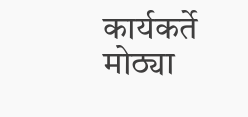कार्यकर्ते मोठ्या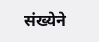संख्येने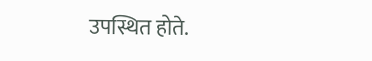उपस्थित होते.